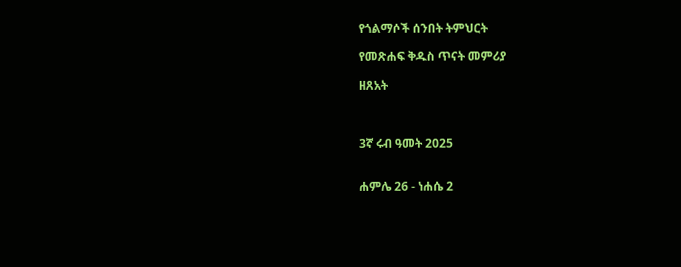የጎልማሶች ሰንበት ትምህርት

የመጽሐፍ ቅዱስ ጥናት መምሪያ

ዘጸአት



3ኛ ሩብ ዓመት 2025


ሐምሌ 26 - ነሐሴ 2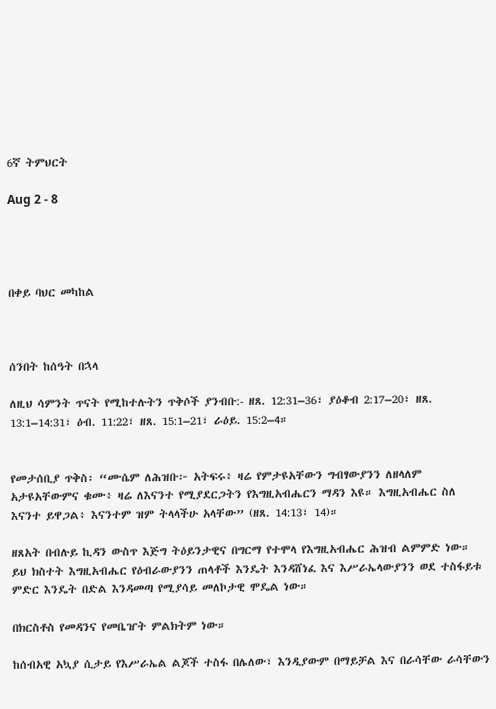6ኛ ትምህርት

Aug 2 - 8




በቀይ ባህር መካከል



ሰንበት ከሰዓት በኋላ

ለዚህ ሳምንት ጥናት የሚከተሉትን ጥቅሶች ያንብቡ:- ዘጸ. 12:31–36፣ ያዕቆብ 2:17–20፣ ዘጸ. 13:1–14:31፣ ዕብ. 11:22፣ ዘጸ. 15:1–21፣ ራዕይ. 15:2–4።


የመታሰቢያ ጥቅስ፡ “ሙሴም ለሕዝቡ፦ አትፍሩ፥ ዛሬ የምታዩአቸውን ግብፃውያንን ለዘላለም አታዩአቸውምና ቁሙ፥ ዛሬ ለእናንተ የሚያደርጋትን የእግዚአብሔርን ማዳን እዩ። እግዚአብሔር ስለ እናንተ ይዋጋል፥ እናንተም ዝም ትላላችሁ አላቸው” (ዘጸ. 14:13፣ 14)።

ዘጸአት በብሉይ ኪዳን ውስጥ እጅግ ትዕይንታዊና በግርማ የተሞላ የእግዚአብሔር ሕዝብ ልምምድ ነው። ይህ ክስተት እግዚአብሔር የዕብራውያንን ጠላቶች እንዴት እንዳሸነፈ እና እሥራኤላውያንን ወደ ተስፋይቱ ምድር እንዴት በድል እንዳመጣ የሚያሳይ መለኮታዊ ሞዴል ነው።

በክርስቶስ የመዳንና የመቤዠት ምልክትም ነው።

ከሰብአዊ አኳያ ሲታይ የእሥራኤል ልጆች ተስፋ በሌለው፣ እንዲያውም በማይቻል እና በራሳቸው ራሳቸውን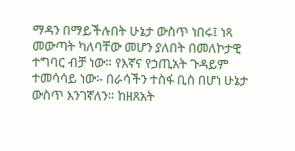ማዳን በማይችሉበት ሁኔታ ውስጥ ነበሩ፤ ነጻ መውጣት ካለባቸው መሆን ያለበት በመለኮታዊ ተግባር ብቻ ነው። የእኛና የኃጢአት ጉዳይም ተመሳሳይ ነው፡- በራሳችን ተስፋ ቢስ በሆነ ሁኔታ ውስጥ እንገኛለን። ከዘጸአት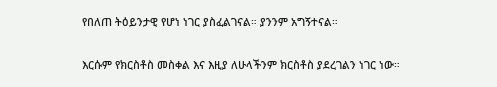የበለጠ ትዕይንታዊ የሆነ ነገር ያስፈልገናል። ያንንም አግኝተናል።

እርሱም የክርስቶስ መስቀል እና እዚያ ለሁላችንም ክርስቶስ ያደረገልን ነገር ነው።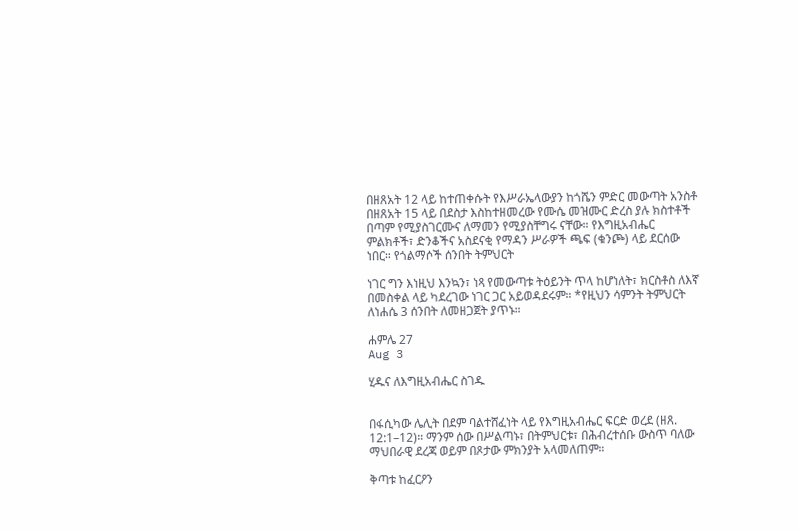በዘጸአት 12 ላይ ከተጠቀሱት የእሥራኤላውያን ከጎሼን ምድር መውጣት አንስቶ በዘጸአት 15 ላይ በደስታ እስከተዘመረው የሙሴ መዝሙር ድረስ ያሉ ክስተቶች በጣም የሚያስገርሙና ለማመን የሚያስቸግሩ ናቸው። የእግዚአብሔር ምልክቶች፣ ድንቆችና አስደናቂ የማዳን ሥራዎች ጫፍ (ቁንጮ) ላይ ደርሰው ነበር። የጎልማሶች ሰንበት ትምህርት

ነገር ግን እነዚህ እንኳን፣ ነጻ የመውጣቱ ትዕይንት ጥላ ከሆነለት፣ ክርስቶስ ለእኛ በመስቀል ላይ ካደረገው ነገር ጋር አይወዳደሩም። *የዚህን ሳምንት ትምህርት ለነሐሴ 3 ሰንበት ለመዘጋጀት ያጥኑ።

ሐምሌ 27
Aug 3

ሂዱና ለእግዚአብሔር ስገዱ


በፋሲካው ሌሊት በደም ባልተሸፈነት ላይ የእግዚአብሔር ፍርድ ወረደ (ዘጸ. 12:1–12)። ማንም ሰው በሥልጣኑ፣ በትምህርቱ፣ በሕብረተሰቡ ውስጥ ባለው ማህበራዊ ደረጃ ወይም በጾታው ምክንያት አላመለጠም።

ቅጣቱ ከፈርዖን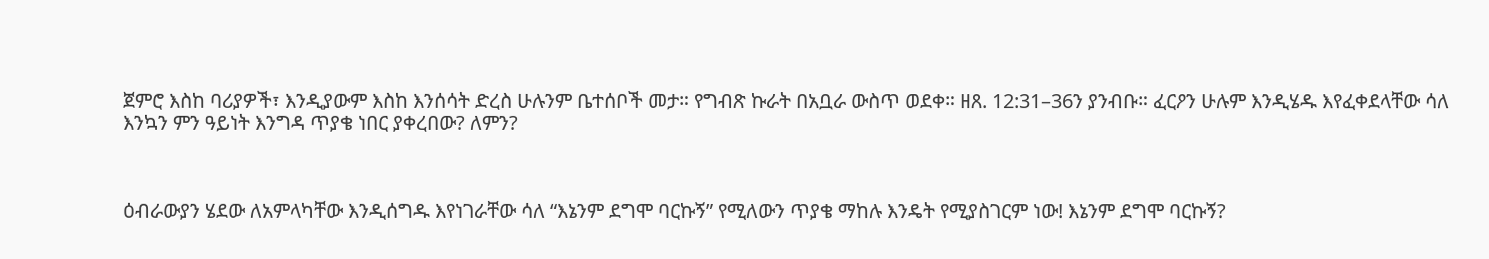ጀምሮ እስከ ባሪያዎች፣ እንዲያውም እስከ እንሰሳት ድረስ ሁሉንም ቤተሰቦች መታ። የግብጽ ኩራት በአቧራ ውስጥ ወደቀ። ዘጸ. 12:31–36ን ያንብቡ። ፈርዖን ሁሉም እንዲሄዱ እየፈቀደላቸው ሳለ እንኳን ምን ዓይነት እንግዳ ጥያቄ ነበር ያቀረበው? ለምን?



ዕብራውያን ሄደው ለአምላካቸው እንዲሰግዱ እየነገራቸው ሳለ “እኔንም ደግሞ ባርኩኝ” የሚለውን ጥያቄ ማከሉ እንዴት የሚያስገርም ነው! እኔንም ደግሞ ባርኩኝ?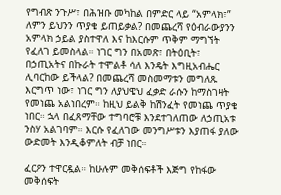የግብጽ ንጉሥ፣ በሕዝቡ መካከል በምድር ላይ “አምላክ፣” ለምን ይህንን ጥያቄ ይጠይቃል? በመጨረሻ የዕብራውያንን አምላክ ኃይል ያስተዋለ እና ከእርሱም ጥቅም ማግኘት የፈለገ ይመስላል። ነገር ግን በአመጽ፣ በትዕቢት፣ በኃጢአትና በኩራት ተሞልቶ ሳለ እንዴት እግዚአብሔር ሊባርከው ይችላል? በመጨረሻ መስመማቱን መግለጹ እርግጥ ነው፣ ነገር ግን ለያህዌህ ፈቃድ ራሱን ከማስገዛት የመነጨ አልነበረም። ከዚህ ይልቅ ከሽንፈት የመነጨ ጥያቄ ነበር። ኋላ በፈጸማቸው ተግባሮቹ እንደተገለጠው ለኃጢአቱ ንስሃ አልገባም። እርሱ የፈለገው መንግሥቱን እያጠፋ ያለው ውድመት እንዲቆምለት ብቻ ነበር።

ፈርዖን ተዋርዷል። ከሁሉም መቅሰፍቶች እጅግ የከፋው መቅሰፍት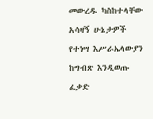መውረዱ ካስከተላቸው አሳዛኝ ሁኔታዎች የተነሣ እሥራኤላውያን ከግብጽ እንዲወጡ ፈቃድ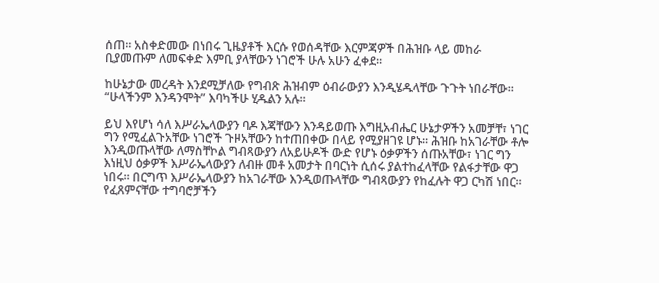ሰጠ። አስቀድመው በነበሩ ጊዜያቶች እርሱ የወሰዳቸው እርምጃዎች በሕዝቡ ላይ መከራ ቢያመጡም ለመፍቀድ እምቢ ያላቸውን ነገሮች ሁሉ አሁን ፈቀደ።

ከሁኔታው መረዳት እንደሚቻለው የግብጽ ሕዝብም ዕብራውያን እንዲሄዱላቸው ጉጉት ነበራቸው። “ሁላችንም እንዳንሞት” እባካችሁ ሂዱልን አሉ።

ይህ እየሆነ ሳለ እሥራኤላውያን ባዶ እጃቸውን እንዳይወጡ እግዚአብሔር ሁኔታዎችን አመቻቸ፣ ነገር ግን የሚፈልጉአቸው ነገሮች ጉዞአቸውን ከተጠበቀው በላይ የሚያዘገዩ ሆኑ። ሕዝቡ ከአገራቸው ቶሎ እንዲወጡላቸው ለማስቸኮል ግብጻውያን ለአይሁዶች ውድ የሆኑ ዕቃዎችን ሰጡአቸው፣ ነገር ግን እነዚህ ዕቃዎች እሥራኤላውያን ለብዙ መቶ አመታት በባርነት ሲሰሩ ያልተከፈላቸው የልፋታቸው ዋጋ ነበሩ። በርግጥ እሥራኤላውያን ከአገራቸው እንዲወጡላቸው ግብጻውያን የከፈሉት ዋጋ ርካሽ ነበር። የፈጸምናቸው ተግባሮቻችን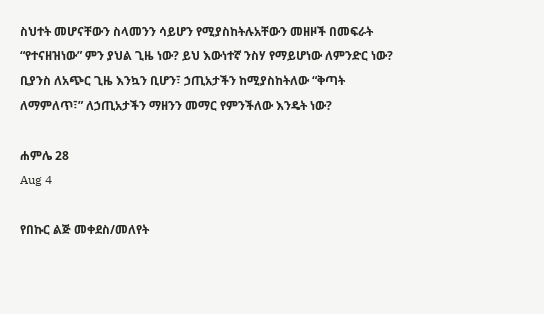ስህተት መሆናቸውን ስላመንን ሳይሆን የሚያስከትሉአቸውን መዘዞች በመፍራት “የተናዘዝነው” ምን ያህል ጊዜ ነው? ይህ እውነተኛ ንስሃ የማይሆነው ለምንድር ነው? ቢያንስ ለአጭር ጊዜ እንኳን ቢሆን፣ ኃጢአታችን ከሚያስከትለው “ቅጣት ለማምለጥ፣” ለኃጢአታችን ማዘንን መማር የምንችለው እንዴት ነው?

ሐምሌ 28
Aug 4

የበኩር ልጅ መቀደስ/መለየት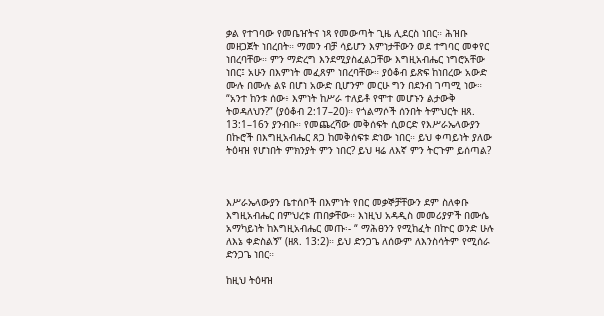ቃል የተገባው የመቤዠትና ነጻ የመውጣት ጊዜ ሊደርስ ነበር። ሕዝቡ መዘጋጀት ነበረበት። ማመን ብቻ ሳይሆን እምነታቸውን ወደ ተግባር መቀየር ነበረባቸው። ምን ማድረግ እንደሚያስፈልጋቸው እግዚአብሔር ነግሮአቸው ነበር፤ አሁን በእምነት መፈጸም ነበረባቸው። ያዕቆብ ይጽፍ ከነበረው አውድ ሙሉ በሙሉ ልዩ በሆነ አውድ ቢሆንም መርሁ ግን በደንብ ገጣሚ ነው። “አንተ ከንቱ ሰው፥ እምነት ከሥራ ተለይቶ የሞተ መሆኑን ልታውቅ ትወዳለህን?” (ያዕቆብ 2:17–20)። የጎልማሶች ሰንበት ትምህርት ዘጸ. 13:1–16ን ያንብቡ። የመጨረሻው መቅሰፍት ሲወርድ የእሥራኤላውያን በኩሮች በእግዚአብሔር ጸጋ ከመቅሰፍቱ ድነው ነበር። ይህ ቀጣይነት ያለው ትዕዛዝ የሆነበት ምክንያት ምን ነበር? ይህ ዛሬ ለእኛ ምን ትርጉም ይሰጣል?



እሥራኤላውያን ቤተሰቦች በእምነት የበር መቃኞቻቸውን ደም ስለቀቡ እግዚአብሔር በምህረቱ ጠበቃቸው። እነዚህ አዳዲስ መመሪያዎች በሙሴ አማካይነት ከእግዚአብሔር መጡ፡- “ ማሕፀንን የሚከፈት በኵር ወንድ ሁሉ ለእኔ ቀድስልኝ” (ዘጸ. 13:2)። ይህ ድንጋጌ ለሰውም ለእንስሳትም የሚሰራ ድንጋጌ ነበር።

ከዚህ ትዕዛዝ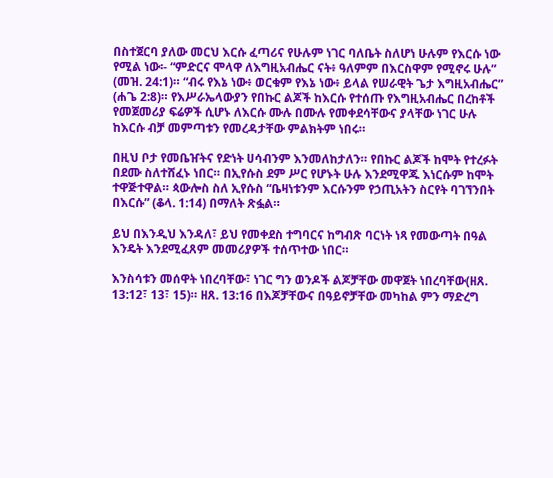በስተጀርባ ያለው መርህ እርሱ ፈጣሪና የሁሉም ነገር ባለቤት ስለሆነ ሁሉም የእርሱ ነው የሚል ነው፡- “ምድርና ሞላዋ ለእግዚአብሔር ናት፥ ዓለምም በእርስዋም የሚኖሩ ሁሉ” (መዝ. 24:1)። “ብሩ የእኔ ነው፥ ወርቁም የእኔ ነው፥ ይላል የሠራዊት ጌታ እግዚአብሔር” (ሐጌ 2:8)። የእሥራኤላውያን የበኩር ልጆች ከእርሱ የተሰጡ የእግዚአብሔር በረከቶች የመጀመሪያ ፍሬዎች ሲሆኑ ለእርሱ ሙሉ በሙሉ የመቀደሳቸውና ያላቸው ነገር ሁሉ ከእርሱ ብቻ መምጣቱን የመረዳታቸው ምልክትም ነበሩ።

በዚህ ቦታ የመቤዠትና የድነት ሀሳብንም እንመለከታለን። የበኩር ልጆች ከሞት የተረፉት በደሙ ስለተሸፈኑ ነበር። በኢየሱስ ደም ሥር የሆኑት ሁሉ እንደሚዋጁ እነርሱም ከሞት ተዋጅተዋል። ጳውሎስ ስለ ኢየሱስ “ቤዛነቱንም እርሱንም የኃጢአትን ስርየት ባገኘንበት በእርሱ” (ቆላ. 1:14) በማለት ጽፏል።

ይህ በእንዲህ እንዳለ፣ ይህ የመቀደስ ተግባርና ከግብጽ ባርነት ነጻ የመውጣት በዓል እንዴት እንደሚፈጸም መመሪያዎች ተሰጥተው ነበር።

እንስሳቱን መሰዋት ነበረባቸው፣ ነገር ግን ወንዶች ልጆቻቸው መዋጀት ነበረባቸው(ዘጸ. 13:12፣ 13፣ 15)። ዘጸ. 13:16 በእጆቻቸውና በዓይኖቻቸው መካከል ምን ማድረግ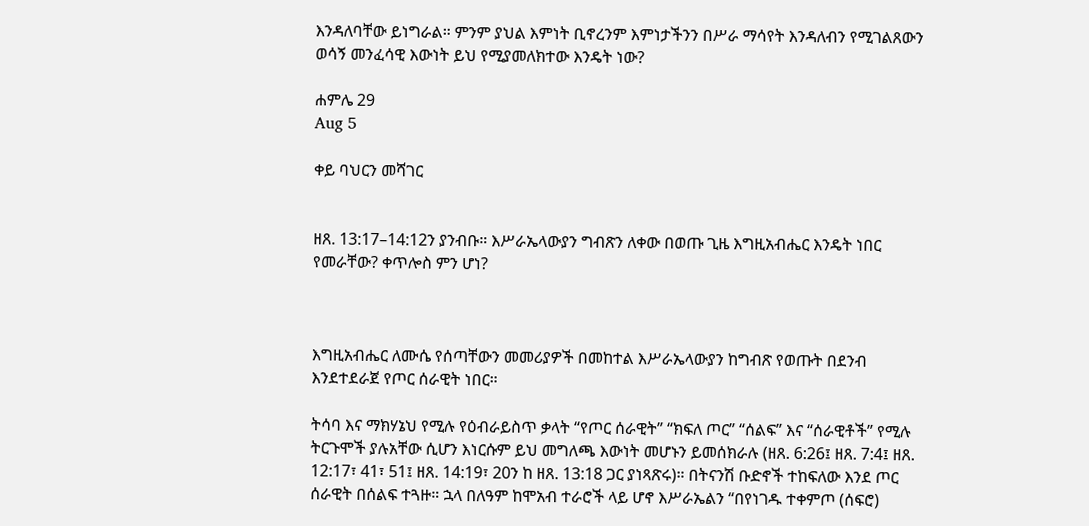እንዳለባቸው ይነግራል። ምንም ያህል እምነት ቢኖረንም እምነታችንን በሥራ ማሳየት እንዳለብን የሚገልጸውን ወሳኝ መንፈሳዊ እውነት ይህ የሚያመለክተው እንዴት ነው?

ሐምሌ 29
Aug 5

ቀይ ባህርን መሻገር


ዘጸ. 13:17–14:12ን ያንብቡ። እሥራኤላውያን ግብጽን ለቀው በወጡ ጊዜ እግዚአብሔር እንዴት ነበር የመራቸው? ቀጥሎስ ምን ሆነ?



እግዚአብሔር ለሙሴ የሰጣቸውን መመሪያዎች በመከተል እሥራኤላውያን ከግብጽ የወጡት በደንብ እንደተደራጀ የጦር ሰራዊት ነበር።

ትሳባ እና ማክሃኔህ የሚሉ የዕብራይስጥ ቃላት “የጦር ሰራዊት” “ክፍለ ጦር” “ሰልፍ” እና “ሰራዊቶች” የሚሉ ትርጉሞች ያሉአቸው ሲሆን እነርሱም ይህ መግለጫ እውነት መሆኑን ይመሰክራሉ (ዘጸ. 6:26፤ ዘጸ. 7:4፤ ዘጸ. 12:17፣ 41፣ 51፤ ዘጸ. 14:19፣ 20ን ከ ዘጸ. 13:18 ጋር ያነጻጽሩ)። በትናንሽ ቡድኖች ተከፍለው እንደ ጦር ሰራዊት በሰልፍ ተጓዙ። ኋላ በለዓም ከሞአብ ተራሮች ላይ ሆኖ እሥራኤልን “በየነገዱ ተቀምጦ (ሰፍሮ)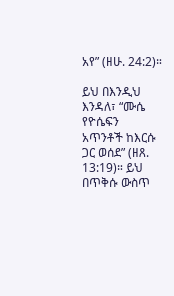አየ” (ዘሁ. 24:2)።

ይህ በእንዲህ እንዳለ፣ “ሙሴ የዮሴፍን አጥንቶች ከእርሱ ጋር ወሰደ” (ዘጸ. 13:19)። ይህ በጥቅሱ ውስጥ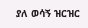ያለ ወሳኝ ዝርዝር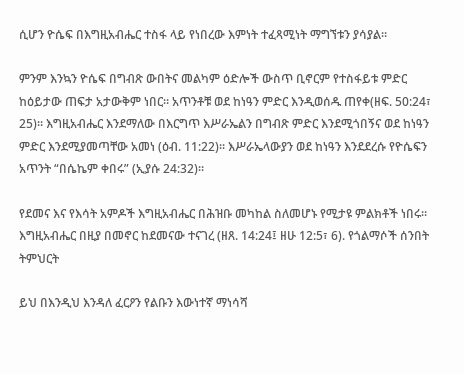ሲሆን ዮሴፍ በእግዚአብሔር ተስፋ ላይ የነበረው እምነት ተፈጻሚነት ማግኘቱን ያሳያል።

ምንም እንኳን ዮሴፍ በግብጽ ውበትና መልካም ዕድሎች ውስጥ ቢኖርም የተስፋይቱ ምድር ከዕይታው ጠፍታ አታውቅም ነበር። አጥንቶቹ ወደ ከነዓን ምድር እንዲወሰዱ ጠየቀ(ዘፍ. 50:24፣ 25)። እግዚአብሔር እንደማለው በእርግጥ እሥራኤልን በግብጽ ምድር እንደሚጎበኝና ወደ ከነዓን ምድር እንደሚያመጣቸው አመነ (ዕብ. 11:22)። እሥራኤላውያን ወደ ከነዓን እንደደረሱ የዮሴፍን አጥንት “በሴኬም ቀበሩ” (ኢያሱ 24:32)።

የደመና እና የእሳት አምዶች እግዚአብሔር በሕዝቡ መካከል ስለመሆኑ የሚታዩ ምልክቶች ነበሩ። እግዚአብሔር በዚያ በመኖር ከደመናው ተናገረ (ዘጸ. 14:24፤ ዘሁ 12:5፣ 6). የጎልማሶች ሰንበት ትምህርት

ይህ በእንዲህ እንዳለ ፈርዖን የልቡን እውነተኛ ማነሳሻ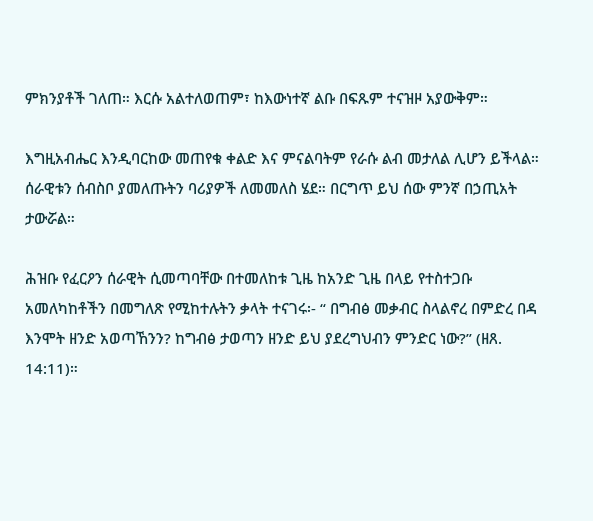ምክንያቶች ገለጠ። እርሱ አልተለወጠም፣ ከእውነተኛ ልቡ በፍጹም ተናዝዞ አያውቅም።

እግዚአብሔር እንዲባርከው መጠየቁ ቀልድ እና ምናልባትም የራሱ ልብ መታለል ሊሆን ይችላል። ሰራዊቱን ሰብስቦ ያመለጡትን ባሪያዎች ለመመለስ ሄደ። በርግጥ ይህ ሰው ምንኛ በኃጢአት ታውሯል።

ሕዝቡ የፈርዖን ሰራዊት ሲመጣባቸው በተመለከቱ ጊዜ ከአንድ ጊዜ በላይ የተስተጋቡ አመለካከቶችን በመግለጽ የሚከተሉትን ቃላት ተናገሩ፡- “ በግብፅ መቃብር ስላልኖረ በምድረ በዳ እንሞት ዘንድ አወጣኸንን? ከግብፅ ታወጣን ዘንድ ይህ ያደረግህብን ምንድር ነው?” (ዘጸ. 14:11)።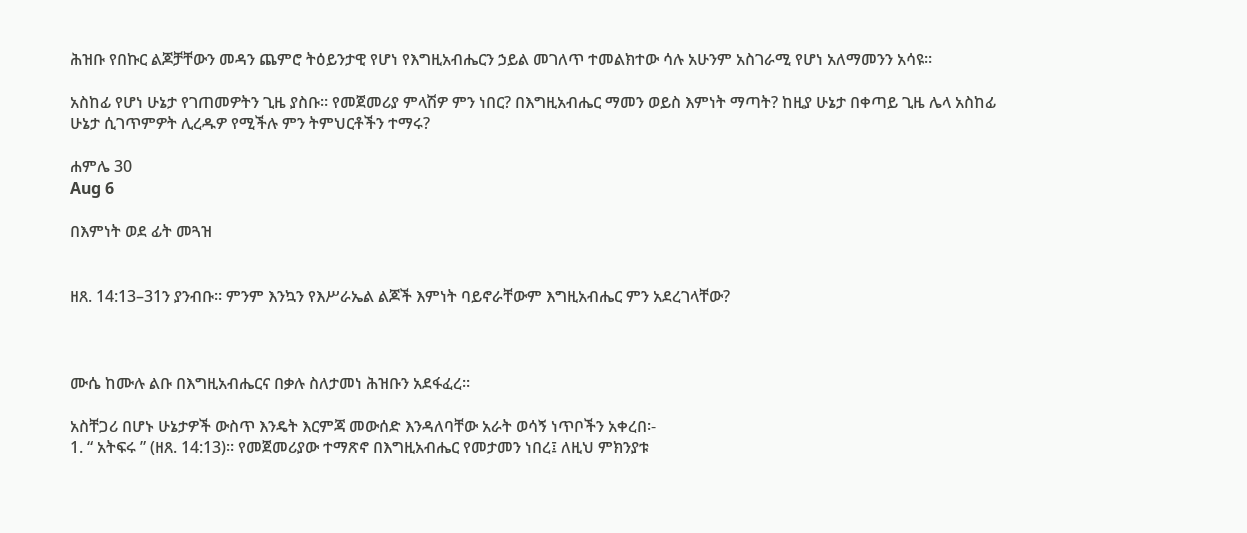ሕዝቡ የበኩር ልጆቻቸውን መዳን ጨምሮ ትዕይንታዊ የሆነ የእግዚአብሔርን ኃይል መገለጥ ተመልክተው ሳሉ አሁንም አስገራሚ የሆነ አለማመንን አሳዩ።

አስከፊ የሆነ ሁኔታ የገጠመዎትን ጊዜ ያስቡ። የመጀመሪያ ምላሽዎ ምን ነበር? በእግዚአብሔር ማመን ወይስ እምነት ማጣት? ከዚያ ሁኔታ በቀጣይ ጊዜ ሌላ አስከፊ ሁኔታ ሲገጥምዎት ሊረዱዎ የሚችሉ ምን ትምህርቶችን ተማሩ?

ሐምሌ 30
Aug 6

በእምነት ወደ ፊት መጓዝ


ዘጸ. 14:13–31ን ያንብቡ። ምንም እንኳን የእሥራኤል ልጆች እምነት ባይኖራቸውም እግዚአብሔር ምን አደረገላቸው?



ሙሴ ከሙሉ ልቡ በእግዚአብሔርና በቃሉ ስለታመነ ሕዝቡን አደፋፈረ።

አስቸጋሪ በሆኑ ሁኔታዎች ውስጥ እንዴት እርምጃ መውሰድ እንዳለባቸው አራት ወሳኝ ነጥቦችን አቀረበ፡-
1. “ አትፍሩ ” (ዘጸ. 14:13)። የመጀመሪያው ተማጽኖ በእግዚአብሔር የመታመን ነበረ፤ ለዚህ ምክንያቱ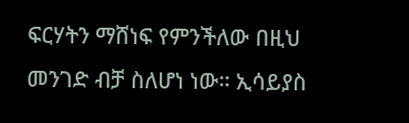ፍርሃትን ማሸነፍ የምንችለው በዚህ መንገድ ብቻ ስለሆነ ነው። ኢሳይያስ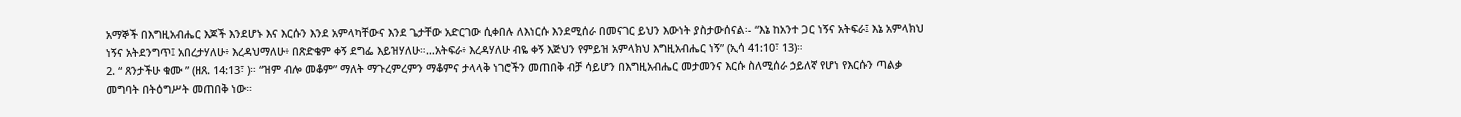አማኞች በእግዚአብሔር እጆች እንደሆኑ እና እርሱን እንደ አምላካቸውና እንደ ጌታቸው አድርገው ሲቀበሉ ለእነርሱ እንደሚሰራ በመናገር ይህን እውነት ያስታውሰናል፡- “እኔ ከአንተ ጋር ነኝና አትፍራ፤ እኔ አምላክህ ነኝና አትደንግጥ፤ አበረታሃለሁ፥ እረዳህማለሁ፥ በጽድቄም ቀኝ ደግፌ እይዝሃለሁ።…አትፍራ፥ እረዳሃለሁ ብዬ ቀኝ እጅህን የምይዝ አምላክህ እግዚአብሔር ነኝ” (ኢሳ 41:10፣ 13)።
2. “ ጸንታችሁ ቁሙ ” (ዘጸ. 14:13፣ )። “ዝም ብሎ መቆም” ማለት ማጉረምረምን ማቆምና ታላላቅ ነገሮችን መጠበቅ ብቻ ሳይሆን በእግዚአብሔር መታመንና እርሱ ስለሚሰራ ኃይለኛ የሆነ የእርሱን ጣልቃ መግባት በትዕግሥት መጠበቅ ነው።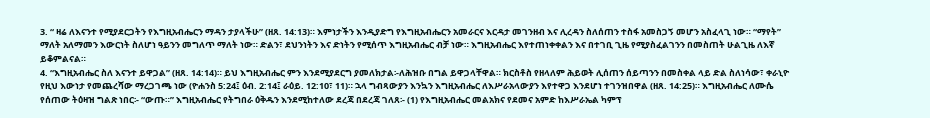3. “ ዛሬ ለእናንተ የሚያደርጋትን የእግዚአብሔርን ማዳን ታያላችሁ” (ዘጸ. 14:13)። እምነታችን እንዲያድግ የእግዚአብሔርን አመራርና እርዳታ መገንዘብ እና ሊረዳን ስለሰጠን ተስፋ አመስጋኝ መሆን አስፈላጊ ነው። “ማየት” ማለት አለማመን እውርነት ስለሆነ ዓይንን መግለጥ ማለት ነው። ድልን፣ ደህንነትን እና ድነትን የሚሰጥ እግዚአብሔር ብቻ ነው። እግዚአብሔር እየተጠነቀቀልን እና በተገቢ ጊዜ የሚያስፈልገንን በመስጠት ሁልጊዜ ለእኛ ይቆምልናል።
4. “እግዚአብሔር ስለ እናንተ ይዋጋል” (ዘጸ. 14:14)። ይህ እግዚአብሔር ምን እንደሚያደርግ ያመለክታል፡-ለሕዝቡ በግል ይዋጋላቸዋል። ክርስቶስ የዘላለም ሕይወት ሊሰጠን ሰይጣንን በመስቀል ላይ ድል ስለነሳው፣ ቀራኒዮ የዚህ እውነታ የመጨረሻው ማረጋገጫ ነው (ዮሐንስ 5:24፤ ዕብ. 2:14፤ ራዕይ. 12:10፣ 11)። ኋላ ግብጻውያን እንኳን እግዚአብሔር ለእሥራአላውያን እየተዋጋ እንደሆነ ተገንዝበዋል (ዘጸ. 14:25)። እግዚአብሔር ለሙሴ የሰጠው ትዕዛዝ ግልጽ ነበር፡- “ውጡ።” እግዚአብሔር የትግበራ ዕቅዱን እንደሚከተለው ደረጃ በደረጃ ገለጸ፡- (1) የእግዚአብሔር መልአክና የደመና አምድ ከእሥራኤል ካምፕ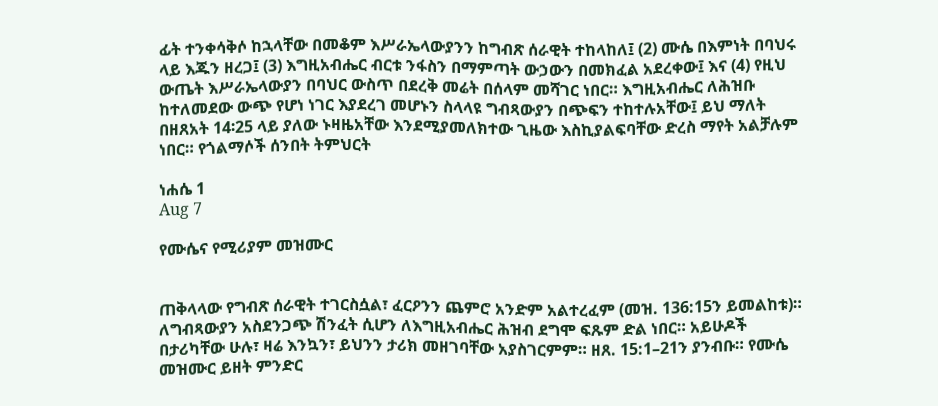ፊት ተንቀሳቅሶ ከኋላቸው በመቆም እሥራኤላውያንን ከግብጽ ሰራዊት ተከላከለ፤ (2) ሙሴ በእምነት በባህሩ ላይ እጁን ዘረጋ፤ (3) እግዚአብሔር ብርቱ ንፋስን በማምጣት ውኃውን በመክፈል አደረቀው፤ እና (4) የዚህ ውጤት እሥራኤላውያን በባህር ውስጥ በደረቅ መሬት በሰላም መሻገር ነበር። እግዚአብሔር ለሕዝቡ ከተለመደው ውጭ የሆነ ነገር እያደረገ መሆኑን ስላላዩ ግብጻውያን በጭፍን ተከተሉአቸው፤ ይህ ማለት በዘጸአት 14፡25 ላይ ያለው ኑዛዜአቸው እንደሚያመለክተው ጊዜው እስኪያልፍባቸው ድረስ ማየት አልቻሉም ነበር። የጎልማሶች ሰንበት ትምህርት

ነሐሴ 1
Aug 7

የሙሴና የሚሪያም መዝሙር


ጠቅላላው የግብጽ ሰራዊት ተገርስሷል፣ ፈርዖንን ጨምሮ አንድም አልተረፈም (መዝ. 136:15ን ይመልከቱ)። ለግብጻውያን አስደንጋጭ ሽንፈት ሲሆን ለእግዚአብሔር ሕዝብ ደግሞ ፍጹም ድል ነበር። አይሁዶች በታሪካቸው ሁሉ፣ ዛሬ እንኳን፣ ይህንን ታሪክ መዘገባቸው አያስገርምም። ዘጸ. 15:1–21ን ያንብቡ። የሙሴ መዝሙር ይዘት ምንድር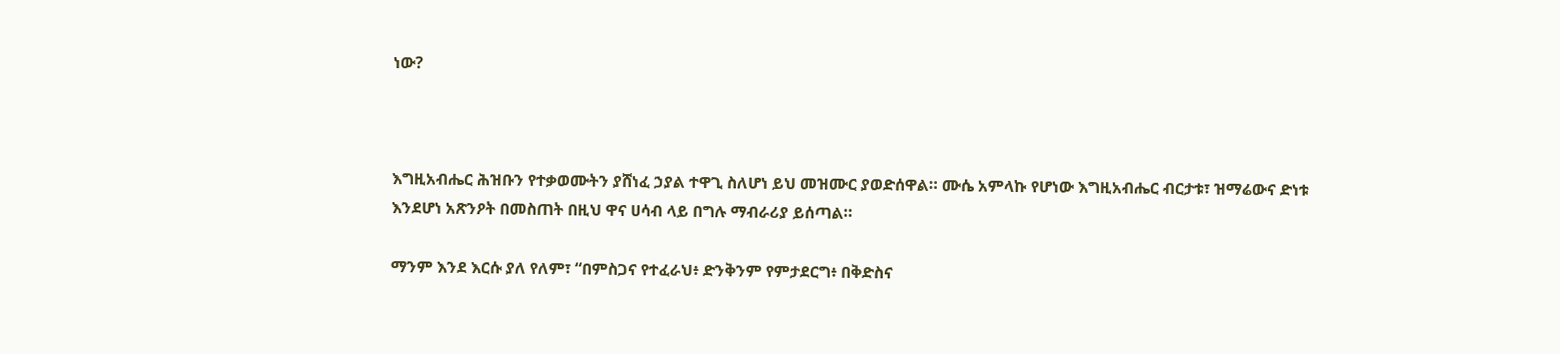ነው?



እግዚአብሔር ሕዝቡን የተቃወሙትን ያሸነፈ ኃያል ተዋጊ ስለሆነ ይህ መዝሙር ያወድሰዋል። ሙሴ አምላኩ የሆነው እግዚአብሔር ብርታቱ፣ ዝማሬውና ድነቱ እንደሆነ አጽንዖት በመስጠት በዚህ ዋና ሀሳብ ላይ በግሉ ማብራሪያ ይሰጣል።

ማንም እንደ እርሱ ያለ የለም፣ “በምስጋና የተፈራህ፥ ድንቅንም የምታደርግ፥ በቅድስና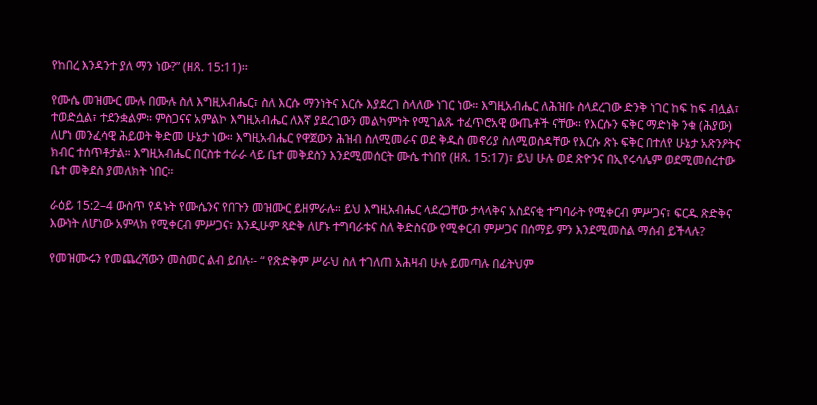የከበረ እንዳንተ ያለ ማን ነው?” (ዘጸ. 15:11)።

የሙሴ መዝሙር ሙሉ በሙሉ ስለ እግዚአብሔር፣ ስለ እርሱ ማንነትና እርሱ እያደረገ ስላለው ነገር ነው። እግዚአብሔር ለሕዝቡ ስላደረገው ድንቅ ነገር ከፍ ከፍ ብሏል፣ ተወድሷል፣ ተደንቋልም። ምስጋናና አምልኮ እግዚአብሔር ለእኛ ያደረገውን መልካምነት የሚገልጹ ተፈጥሮአዊ ውጤቶች ናቸው። የእርሱን ፍቅር ማድነቅ ንቁ (ሕያው) ለሆነ መንፈሳዊ ሕይወት ቅድመ ሁኔታ ነው። እግዚአብሔር የዋጀውን ሕዝብ ስለሚመራና ወደ ቅዱስ መኖሪያ ስለሚወስዳቸው የእርሱ ጽኑ ፍቅር በተለየ ሁኔታ አጽንዖትና ክብር ተሰጥቶታል። እግዚአብሔር በርስቱ ተራራ ላይ ቤተ መቅደስን እንደሚመሰርት ሙሴ ተነበየ (ዘጸ. 15:17)፣ ይህ ሁሉ ወደ ጽዮንና በኢየሩሳሌም ወደሚመሰረተው ቤተ መቅደስ ያመለክት ነበር።

ራዕይ 15:2–4 ውስጥ የዳኑት የሙሴንና የበጉን መዝሙር ይዘምራሉ። ይህ እግዚአብሔር ላደረጋቸው ታላላቅና አስደናቂ ተግባራት የሚቀርብ ምሥጋና፣ ፍርዱ ጽድቅና እውነት ለሆነው አምላክ የሚቀርብ ምሥጋና፣ እንዲሁም ጻድቅ ለሆኑ ተግባራቱና ስለ ቅድስናው የሚቀርብ ምሥጋና በሰማይ ምን እንደሚመስል ማሰብ ይችላሉ?

የመዝሙሩን የመጨረሻውን መስመር ልብ ይበሉ፡- “ የጽድቅም ሥራህ ስለ ተገለጠ አሕዛብ ሁሉ ይመጣሉ በፊትህም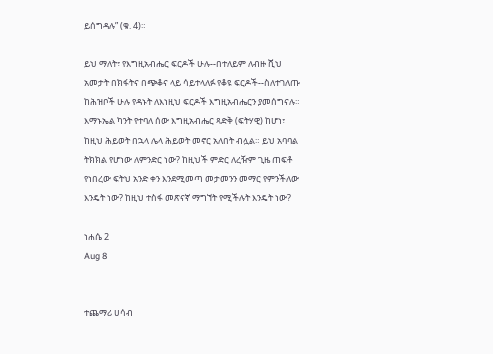ይሰግዳሉ” (ቁ. 4)።

ይህ ማለት፣ የእግዚአብሔር ፍርዶች ሁሉ--በተለይም ለብዙ ሺህ አመታት በክፋትና በጭቆና ላይ ሳይተላለፉ የቆዩ ፍርዶች--ስለተገለጡ ከሕዝቦች ሁሉ የዳኑት ለእነዚህ ፍርዶች እግዚአብሔርን ያመሰግናሉ። እማኑኤል ካንት የተባለ ሰው እግዚአብሔር ጻድቅ (ፍትሃዊ) ከሆነ፣ ከዚህ ሕይወት በኋላ ሌላ ሕይወት መኖር አለበት ብሏል። ይህ አባባል ትክክል የሆነው ለምንድር ነው? ከዚህች ምድር ለረዥም ጊዜ ጠፍቶ የነበረው ፍትህ አንድ ቀን እንደሚመጣ መታመንን መማር የምንችለው እንዴት ነው? ከዚህ ተስፋ መጽናኛ ማግኘት የሚችሉት እንዴት ነው?

ነሐሴ 2
Aug 8


ተጨማሪ ሀሳብ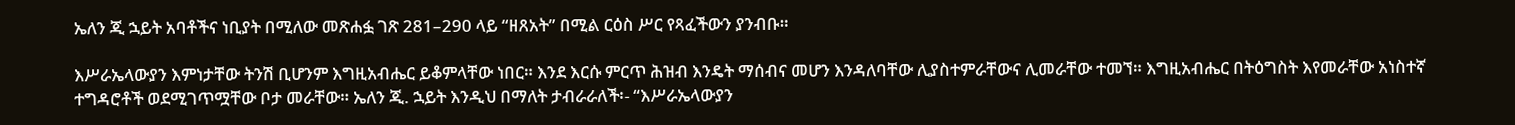ኤለን ጂ ኋይት አባቶችና ነቢያት በሚለው መጽሐፏ ገጽ 281–290 ላይ “ዘጸአት” በሚል ርዕስ ሥር የጻፈችውን ያንብቡ።

እሥራኤላውያን እምነታቸው ትንሽ ቢሆንም እግዚአብሔር ይቆምላቸው ነበር። እንደ እርሱ ምርጥ ሕዝብ እንዴት ማሰብና መሆን እንዳለባቸው ሊያስተምራቸውና ሊመራቸው ተመኘ። እግዚአብሔር በትዕግስት እየመራቸው አነስተኛ ተግዳሮቶች ወደሚገጥሟቸው ቦታ መራቸው። ኤለን ጂ. ኋይት እንዲህ በማለት ታብራራለች፡- “እሥራኤላውያን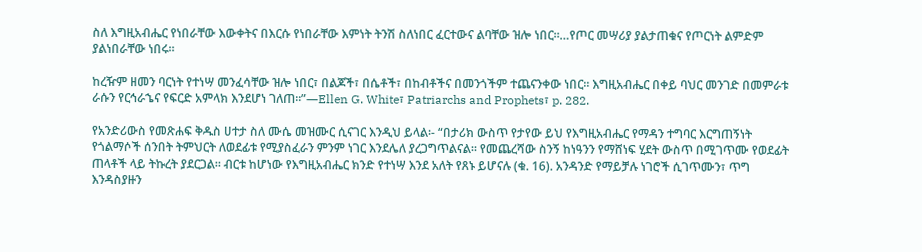ስለ እግዚአብሔር የነበራቸው እውቀትና በእርሱ የነበራቸው እምነት ትንሽ ስለነበር ፈርተውና ልባቸው ዝሎ ነበር።…የጦር መሣሪያ ያልታጠቁና የጦርነት ልምድም ያልነበራቸው ነበሩ።

ከረዥም ዘመን ባርነት የተነሣ መንፈሳቸው ዝሎ ነበር፣ በልጆች፣ በሴቶች፣ በከብቶችና በመንጎችም ተጨናንቀው ነበር። እግዚአብሔር በቀይ ባህር መንገድ በመምራቱ ራሱን የርኅራኄና የፍርድ አምላክ እንደሆነ ገለጠ።”—Ellen G. White፣ Patriarchs and Prophets፣ p. 282.

የአንድሪውስ የመጽሐፍ ቅዱስ ሀተታ ስለ ሙሴ መዝሙር ሲናገር እንዲህ ይላል፡- “በታሪክ ውስጥ የታየው ይህ የእግዚአብሔር የማዳን ተግባር እርግጠኝነት የጎልማሶች ሰንበት ትምህርት ለወደፊቱ የሚያስፈራን ምንም ነገር እንደሌለ ያረጋግጥልናል። የመጨረሻው ስንኝ ከነዓንን የማሸነፍ ሂደት ውስጥ በሚገጥሙ የወደፊት ጠላቶች ላይ ትኩረት ያደርጋል። ብርቱ ከሆነው የእግዚአብሔር ክንድ የተነሣ እንደ አለት የጸኑ ይሆናሉ (ቁ. 16). አንዳንድ የማይቻሉ ነገሮች ሲገጥሙን፣ ጥግ እንዳስያዙን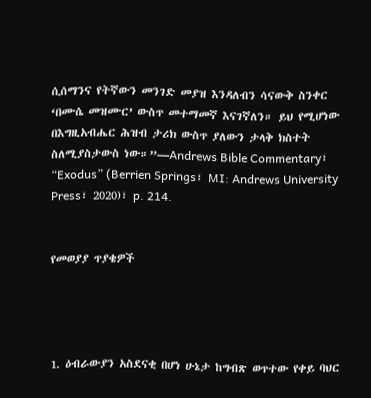ሲሰማንና የትኛውን መንገድ መያዝ እንዳለብን ሳናውቅ ስንቀር ‘በሙሴ መዝሙር’ ውስጥ መተማመኛ እናገኛለን። ይህ የሚሆነው በእግዚአብሔር ሕዝብ ታሪክ ውስጥ ያለውን ታላቅ ክስተት ስለሚያስታውስ ነው።”—Andrews Bible Commentary፣ “Exodus” (Berrien Springs፣ MI: Andrews University Press፣ 2020)፣ p. 214.


የመወያያ ጥያቄዎች




1. ዕብራውያን አስደናቂ በሆነ ሁኔታ ከግብጽ ወጥተው የቀይ ባህር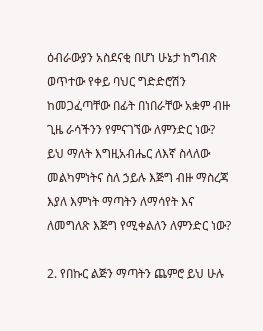ዕብራውያን አስደናቂ በሆነ ሁኔታ ከግብጽ ወጥተው የቀይ ባህር ግድድሮሽን ከመጋፈጣቸው በፊት በነበራቸው አቋም ብዙ ጊዜ ራሳችንን የምናገኘው ለምንድር ነው? ይህ ማለት እግዚአብሔር ለእኛ ስላለው መልካምነትና ስለ ኃይሉ እጅግ ብዙ ማስረጃ እያለ እምነት ማጣትን ለማሳየት እና ለመግለጽ እጅግ የሚቀልለን ለምንድር ነው?

2. የበኩር ልጅን ማጣትን ጨምሮ ይህ ሁሉ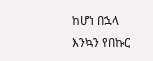ከሆነ በኋላ እንኳን የበኩር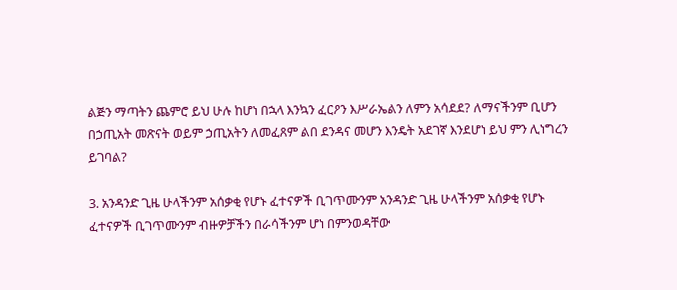ልጅን ማጣትን ጨምሮ ይህ ሁሉ ከሆነ በኋላ እንኳን ፈርዖን እሥራኤልን ለምን አሳደደ? ለማናችንም ቢሆን በኃጢአት መጽናት ወይም ኃጢአትን ለመፈጸም ልበ ደንዳና መሆን እንዴት አደገኛ እንደሆነ ይህ ምን ሊነግረን ይገባል?

3. አንዳንድ ጊዜ ሁላችንም አሰቃቂ የሆኑ ፈተናዎች ቢገጥሙንም አንዳንድ ጊዜ ሁላችንም አሰቃቂ የሆኑ ፈተናዎች ቢገጥሙንም ብዙዎቻችን በራሳችንም ሆነ በምንወዳቸው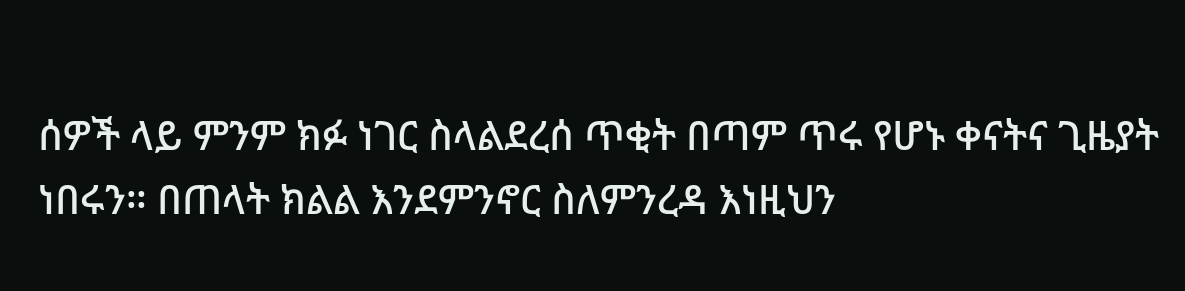ሰዎች ላይ ምንም ክፉ ነገር ስላልደረሰ ጥቂት በጣም ጥሩ የሆኑ ቀናትና ጊዜያት ነበሩን። በጠላት ክልል እንደምንኖር ስለምንረዳ እነዚህን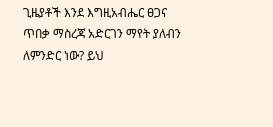ጊዜያቶች እንደ እግዚአብሔር ፀጋና ጥበቃ ማስረጃ አድርገን ማየት ያለብን ለምንድር ነው? ይህ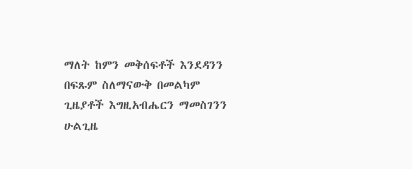ማለት ከምን መቅሰፍቶች እንደዳንን በፍጹም ስለማናውቅ በመልካም ጊዜያቶች እግዚአብሔርን ማመስገንን ሁልጊዜ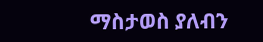ማስታወስ ያለብን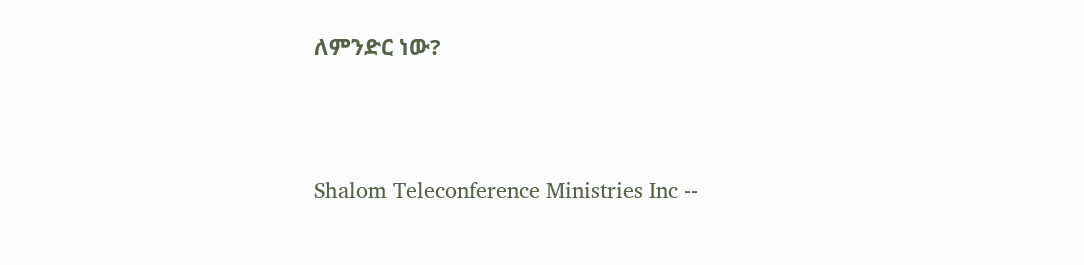ለምንድር ነው?




Shalom Teleconference Ministries Inc --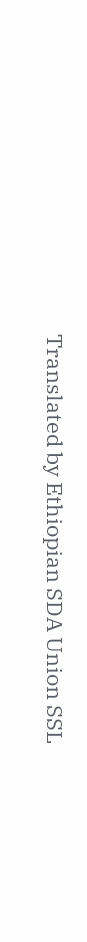Translated by Ethiopian SDA Union SSL